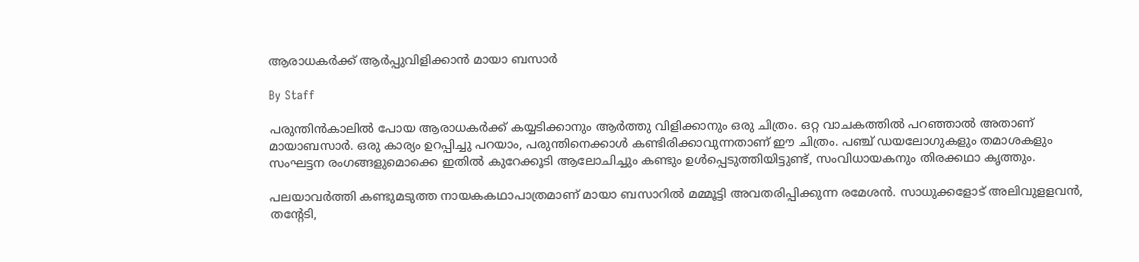ആരാധകര്‍ക്ക് ആര്‍പ്പുവിളിക്കാന്‍ മായാ ബസാര്‍

By Staff

പരുന്തിന്‍കാലില്‍ പോയ ആരാധകര്‍ക്ക് കയ്യടിക്കാനും ആര്‍ത്തു വിളിക്കാനും ഒരു ചിത്രം. ഒറ്റ വാചകത്തില്‍ പറഞ്ഞാല്‍ അതാണ് മായാബസാര്‍. ഒരു കാര്യം ഉറപ്പിച്ചു പറയാം, പരുന്തിനെക്കാള്‍ കണ്ടിരിക്കാവുന്നതാണ് ഈ ചിത്രം. പഞ്ച് ഡയലോഗുകളും തമാശകളും സംഘട്ടന രംഗങ്ങളുമൊക്കെ ഇതില്‍ കുറേക്കൂടി ആലോചിച്ചും കണ്ടും ഉള്‍പ്പെടുത്തിയിട്ടുണ്ട്, സംവിധായകനും തിരക്കഥാ കൃത്തും.

പലയാവര്‍ത്തി കണ്ടുമടുത്ത നായകകഥാപാത്രമാണ് മായാ ബസാറില്‍ മമ്മൂട്ടി അവതരിപ്പിക്കുന്ന രമേശന്‍. സാധുക്കളോട് അലിവുളളവന്‍, തന്റേടി,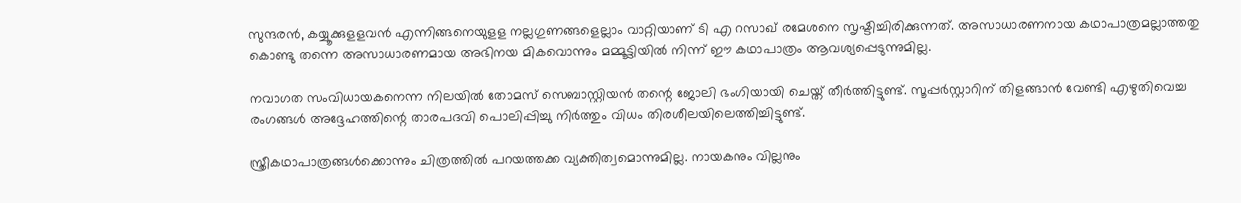സുന്ദരന്‍, കയ്യൂക്കുളളവന്‍ എന്നിങ്ങനെയുളള നല്ലഗുണങ്ങളെല്ലാം വാറ്റിയാണ് ടി എ റസാഖ് രമേശനെ സൃഷ്ടിച്ചിരിക്കുന്നത്. അസാധാരണനായ കഥാപാത്രമല്ലാത്തതു കൊണ്ടു തന്നെ അസാധാരണമായ അഭിനയ മികവൊന്നും മമ്മൂട്ടിയില്‍ നിന്ന് ഈ കഥാപാത്രം ആവശ്യപ്പെടുന്നുമില്ല.

നവാഗത സംവിധായകനെന്ന നിലയില്‍ തോമസ് സെബാസ്റ്റിയന്‍ തന്റെ ജോലി ഭംഗിയായി ചെയ്ത് തീര്‍ത്തിട്ടുണ്ട്. സൂപ്പര്‍സ്റ്റാറിന് തിളങ്ങാന്‍ വേണ്ടി എഴുതിവെച്ച രംഗങ്ങള്‍ അദ്ദേഹത്തിന്റെ താരപദവി പൊലിപ്പിച്ചു നിര്‍ത്തും വിധം തിരശീലയിലെത്തിച്ചിട്ടുണ്ട്.

സ്ത്രീകഥാപാത്രങ്ങള്‍ക്കൊന്നും ചിത്രത്തില്‍ പറയത്തക്ക വ്യക്തിത്വമൊന്നുമില്ല. നായകനും വില്ലനും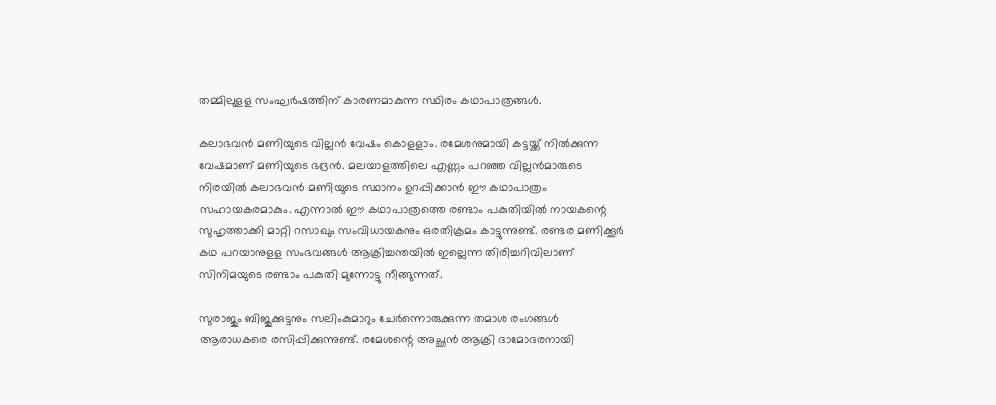തമ്മിലുളള സംഘര്‍ഷത്തിന് കാരണമാകുന്ന സ്ഥിരം കഥാപാത്രങ്ങള്‍.

കലാഭവന്‍ മണിയുടെ വില്ലന്‍ വേഷം കൊളളാം. രമേശനുമായി കട്ടയ്ക്ക് നില്‍ക്കുന്ന വേഷമാണ് മണിയുടെ ഭദ്രന്‍. മലയാളത്തിലെ എണ്ണം പറഞ്ഞ വില്ലന്‍മാരുടെ നിരയില്‍ കലാഭവന്‍ മണിയുടെ സ്ഥാനം ഉറപ്പിക്കാന്‍ ഈ കഥാപാത്രം സഹായകരമാകും. എന്നാല്‍ ഈ കഥാപാത്രത്തെ രണ്ടാം പകുതിയില്‍ നായകന്റെ സുഹൃത്താക്കി മാറ്റി റസാഖും സംവിധായകനും ഒരതിക്രമം കാട്ടുന്നുണ്ട്. രണ്ടര മണിക്കൂര്‍ കഥ പറയാനുളള സംഭവങ്ങള്‍ ആക്രിച്ചന്തയില്‍ ഇല്ലെന്ന തിരിച്ചറിവിലാണ് സിനിമയുടെ രണ്ടാം പകുതി മുന്നോട്ടു നീങ്ങുന്നത്.

സുരാജും ബിജുക്കുട്ടനും സലിംകുമാറും ചേര്‍ന്നൊരുക്കുന്ന തമാശ രംഗങ്ങള്‍ ആരാധകരെ രസിപ്പിക്കുന്നുണ്ട്. രമേശന്റെ അച്ഛന്‍ ആക്രി ദാമോദരനായി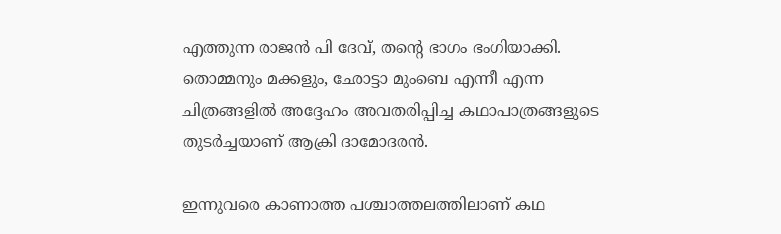എത്തുന്ന രാജന്‍ പി ദേവ്, തന്റെ ഭാഗം ഭംഗിയാക്കി. തൊമ്മനും മക്കളും, ഛോട്ടാ മുംബെ എന്നീ എന്ന ചിത്രങ്ങളില്‍ അദ്ദേഹം അവതരിപ്പിച്ച കഥാപാത്രങ്ങളുടെ തുടര്‍ച്ചയാണ് ആക്രി ദാമോദരന്‍.

ഇന്നുവരെ കാണാത്ത പശ്ചാത്തലത്തിലാണ് കഥ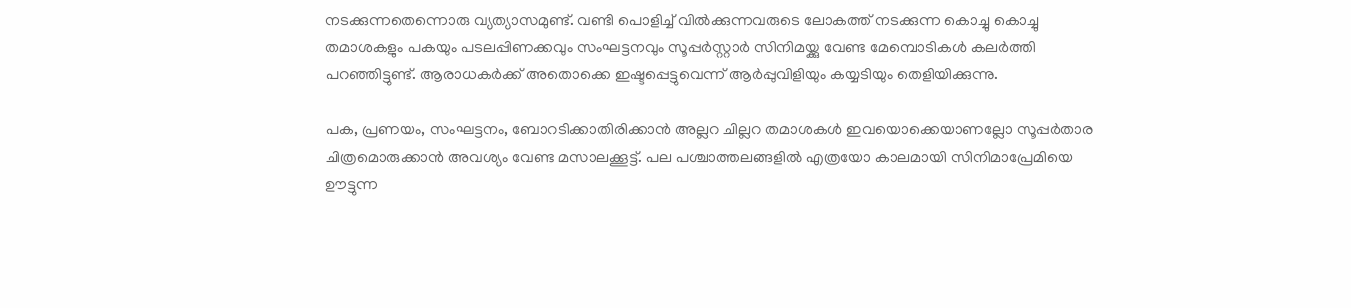നടക്കുന്നതെന്നൊരു വ്യത്യാസമുണ്ട്. വണ്ടി പൊളിച്ച് വില്‍ക്കുന്നവരുടെ ലോകത്ത് നടക്കുന്ന കൊച്ചു കൊച്ചു തമാശകളും പകയും പടലപ്പിണക്കവും സംഘട്ടനവും സൂപ്പര്‍സ്റ്റാര്‍ സിനിമയ്ക്കു വേണ്ട മേമ്പൊടികള്‍ കലര്‍ത്തി പറഞ്ഞിട്ടുണ്ട്. ആരാധകര്‍ക്ക് അതൊക്കെ ഇഷ്ടപ്പെട്ടുവെന്ന് ആര്‍പ്പുവിളിയും കയ്യടിയും തെളിയിക്കുന്നു.

പക, പ്രണയം, സംഘട്ടനം, ബോറടിക്കാതിരിക്കാന്‍ അല്ലറ ചില്ലറ തമാശകള്‍ ഇവയൊക്കെയാണല്ലോ സൂപ്പര്‍താര ചിത്രമൊരുക്കാന്‍ അവശ്യം വേണ്ട മസാലക്കൂട്ട്. പല പശ്ചാത്തലങ്ങളില്‍ എത്രയോ കാലമായി സിനിമാപ്രേമിയെ ഊട്ടുന്ന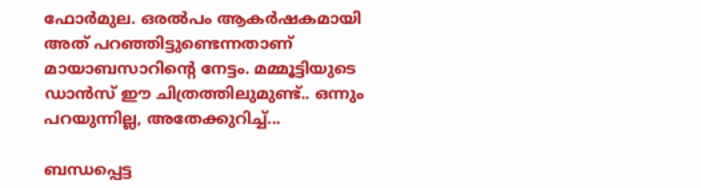ഫോര്‍മുല. ഒരല്‍പം ആകര്‍ഷകമായി അത് പറഞ്ഞിട്ടുണ്ടെന്നതാണ് മായാബസാറിന്റെ നേട്ടം. മമ്മൂട്ടിയുടെ ഡാന്‍സ് ഈ ചിത്രത്തിലുമുണ്ട്.. ഒന്നും പറയുന്നില്ല, അതേക്കുറിച്ച്...

ബന്ധപ്പെട്ട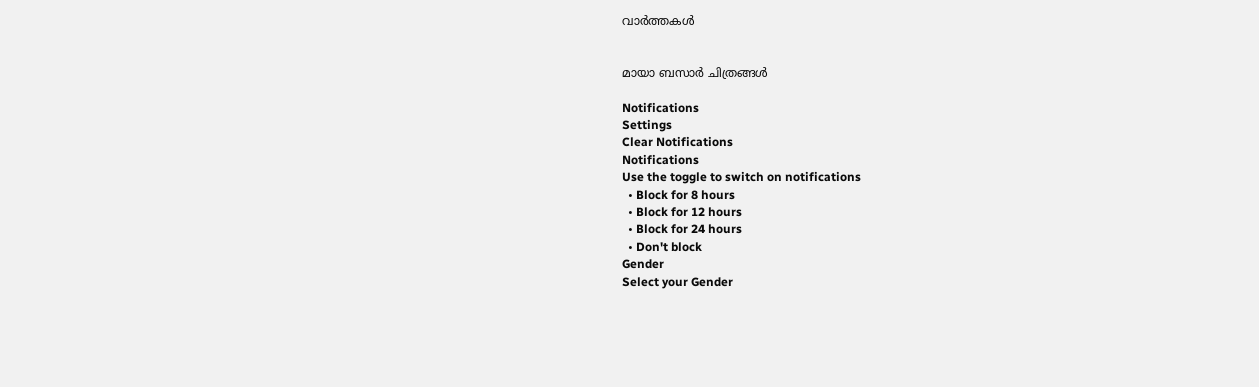വാര്‍ത്തകള്‍


മായാ ബസാര്‍ ചിത്രങ്ങള്‍

Notifications
Settings
Clear Notifications
Notifications
Use the toggle to switch on notifications
  • Block for 8 hours
  • Block for 12 hours
  • Block for 24 hours
  • Don't block
Gender
Select your Gender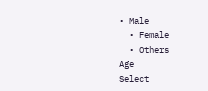• Male
  • Female
  • Others
Age
Select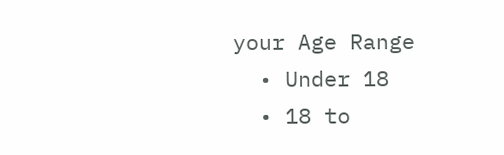your Age Range
  • Under 18
  • 18 to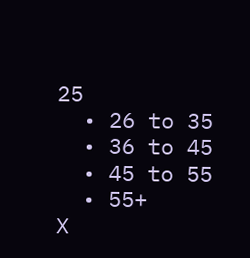25
  • 26 to 35
  • 36 to 45
  • 45 to 55
  • 55+
X